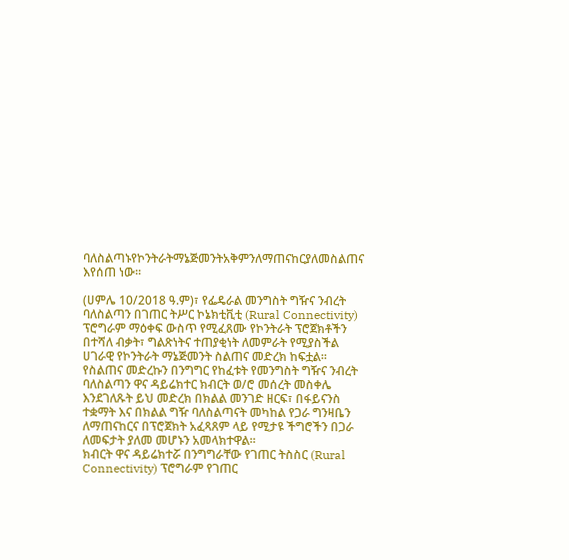ባለስልጣኑየኮንትራትማኔጅመንትአቅምንለማጠናከርያለመስልጠና እየሰጠ ነው።

(ሀምሌ 10/2018 ዓ.ም)፣ የፌዴራል መንግስት ግዥና ንብረት ባለስልጣን በገጠር ትሥር ኮኔክቲቪቲ (Rural Connectivity) ፕሮግራም ማዕቀፍ ውስጥ የሚፈጸሙ የኮንትራት ፕሮጀክቶችን በተሻለ ብቃት፣ ግልጽነትና ተጠያቂነት ለመምራት የሚያስችል ሀገራዊ የኮንትራት ማኔጅመንት ስልጠና መድረክ ከፍቷል።
የስልጠና መድረኩን በንግግር የከፈቱት የመንግስት ግዥና ንብረት ባለስልጣን ዋና ዳይሬክተር ክብርት ወ/ሮ መሰረት መስቀሌ እንደገለጹት ይህ መድረክ በክልል መንገድ ዘርፍ፣ በፋይናንስ ተቋማት እና በክልል ግዥ ባለስልጣናት መካከል የጋራ ግንዛቤን ለማጠናከርና በፕሮጀክት አፈጻጸም ላይ የሚታዩ ችግሮችን በጋራ ለመፍታት ያለመ መሆኑን አመላክተዋል።
ክብርት ዋና ዳይሬክተሯ በንግግራቸው የገጠር ትስስር (Rural Connectivity) ፕሮግራም የገጠር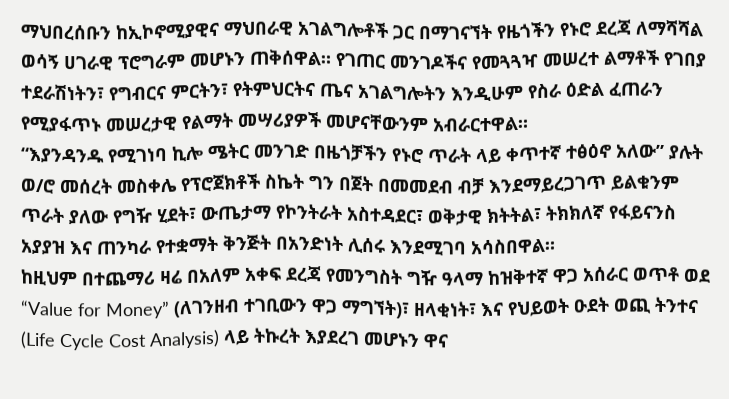ማህበረሰቡን ከኢኮኖሚያዊና ማህበራዊ አገልግሎቶች ጋር በማገናኘት የዜጎችን የኑሮ ደረጃ ለማሻሻል ወሳኝ ሀገራዊ ፕሮግራም መሆኑን ጠቅሰዋል። የገጠር መንገዶችና የመጓጓዣ መሠረተ ልማቶች የገበያ ተደራሽነትን፣ የግብርና ምርትን፣ የትምህርትና ጤና አገልግሎትን እንዲሁም የስራ ዕድል ፈጠራን የሚያፋጥኑ መሠረታዊ የልማት መሣሪያዎች መሆናቸውንም አብራርተዋል።
“እያንዳንዱ የሚገነባ ኪሎ ሜትር መንገድ በዜጎቻችን የኑሮ ጥራት ላይ ቀጥተኛ ተፅዕኖ አለው” ያሉት ወ/ሮ መሰረት መስቀሌ የፕሮጀክቶች ስኬት ግን በጀት በመመደብ ብቻ እንደማይረጋገጥ ይልቁንም ጥራት ያለው የግዥ ሂደት፣ ውጤታማ የኮንትራት አስተዳደር፣ ወቅታዊ ክትትል፣ ትክክለኛ የፋይናንስ አያያዝ እና ጠንካራ የተቋማት ቅንጅት በአንድነት ሊሰሩ እንደሚገባ አሳስበዋል።
ከዚህም በተጨማሪ ዛሬ በአለም አቀፍ ደረጃ የመንግስት ግዥ ዓላማ ከዝቅተኛ ዋጋ አሰራር ወጥቶ ወደ “Value for Money” (ለገንዘብ ተገቢውን ዋጋ ማግኘት)፣ ዘላቂነት፣ እና የህይወት ዑደት ወጪ ትንተና (Life Cycle Cost Analysis) ላይ ትኩረት እያደረገ መሆኑን ዋና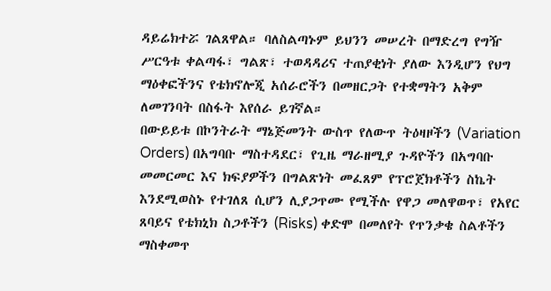ዳይሬክተሯ ገልጸዋል። ባለስልጣኑም ይህንን መሠረት በማድረግ የግዥ ሥርዓቱ ቀልጣፋ፣ ግልጽ፣ ተወዳዳሪና ተጠያቂነት ያለው እንዲሆን የህግ ማዕቀፎችንና የቴክኖሎጂ አሰራሮችን በመዘርጋት የተቋማትን አቅም ለመገንባት በስፋት እየሰራ ይገኛል።
በውይይቱ በኮንትራት ማኔጅመንት ውስጥ የለውጥ ትዕዛዞችን (Variation Orders) በአግባቡ ማስተዳደር፣ የጊዜ ማራዘሚያ ጉዳዮችን በአግባቡ መመርመር እና ክፍያዎችን በግልጽነት መፈጸም የፕሮጀክቶችን ስኬት እንደሚወስኑ የተገለጸ ሲሆን ሊያጋጥሙ የሚችሉ የዋጋ መለዋወጥ፣ የአየር ጸባይና የቴክኒክ ስጋቶችን (Risks) ቀድሞ በመለየት የጥንቃቄ ስልቶችን ማስቀመጥ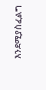እንደሚያስፈልግ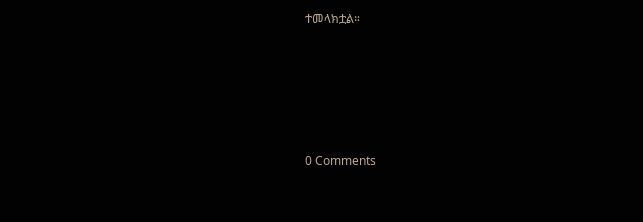ተመላክቷል።






0 Comments